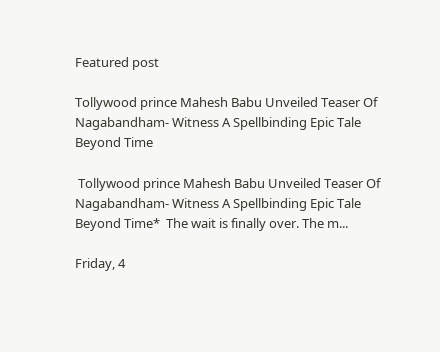Featured post

Tollywood prince Mahesh Babu Unveiled Teaser Of Nagabandham- Witness A Spellbinding Epic Tale Beyond Time

 Tollywood prince Mahesh Babu Unveiled Teaser Of Nagabandham- Witness A Spellbinding Epic Tale Beyond Time*  The wait is finally over. The m...

Friday, 4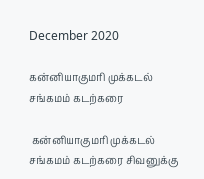December 2020

கன்னியாகுமரி முக்கடல் சங்கமம் கடற்கரை

 கன்னியாகுமரி முக்கடல் சங்கமம் கடற்கரை சிவனுக்கு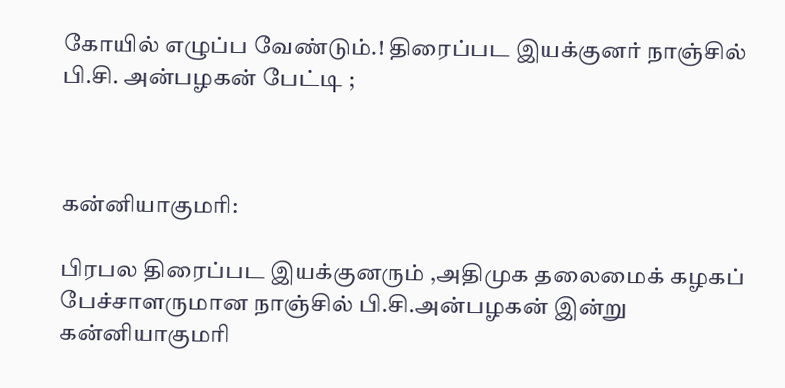கோயில் எழுப்ப வேண்டும்.! திரைப்பட இயக்குனர் நாஞ்சில் பி.சி. அன்பழகன் பேட்டி ;



கன்னியாகுமரி:

பிரபல திரைப்பட இயக்குனரும் ,அதிமுக தலைமைக் கழகப் பேச்சாளருமான நாஞ்சில் பி.சி.அன்பழகன் இன்று கன்னியாகுமரி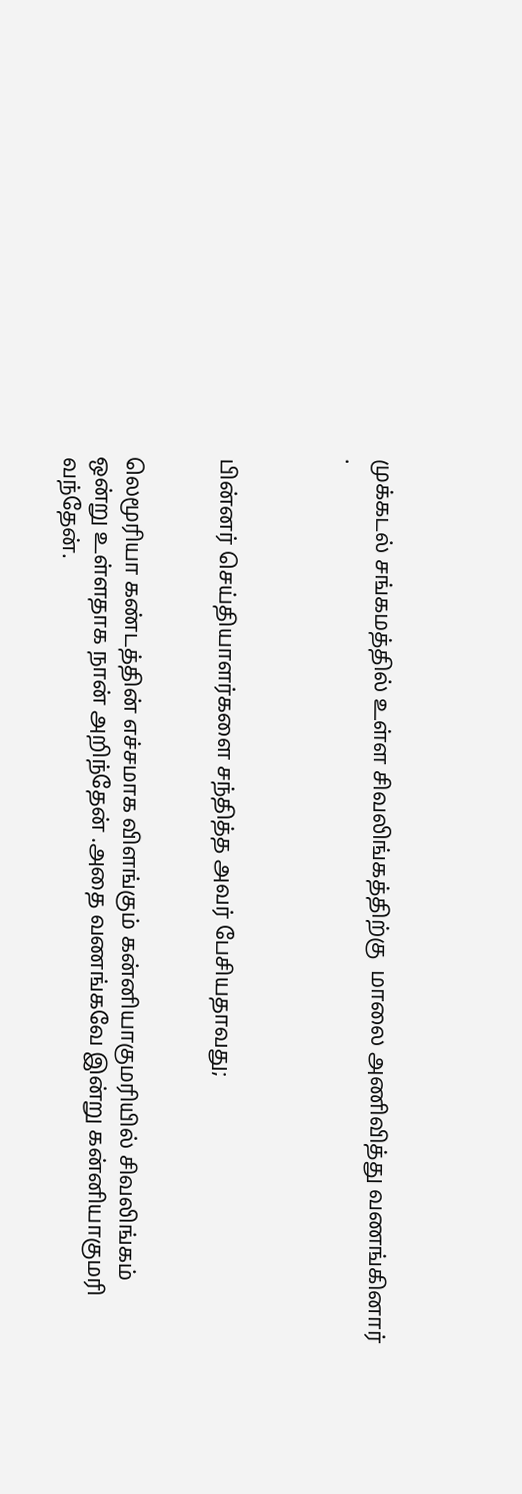முக்கடல் சங்கமத்தில் உள்ள சிவலிங்கத்திற்கு  மாலை அணிவித்து வணங்கினார் .



பின்னர் செய்தியாளர்களை சந்தித்த அவர் பேசியதாவது;


லெமூரியா கண்டத்தின் எச்சமாக விளங்கும் கன்னியாகுமரியில் சிவலிங்கம் ஒன்று உள்ளதாக நான் அறிந்தேன் .அதை வணங்கவே இன்று கன்னியாகுமரி வந்தேன்.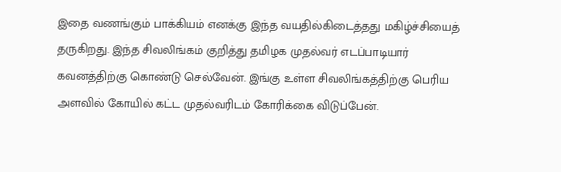இதை வணங்கும் பாக்கியம் எனக்கு இந்த வயதில்கிடைத்தது மகிழ்ச்சியைத் தருகிறது. இந்த சிவலிங்கம் குறித்து தமிழக முதல்வர் எடப்பாடியார் கவனத்திற்கு கொண்டு செல்வேன். இங்கு உள்ள சிவலிங்கத்திற்கு பெரிய அளவில் கோயில் கட்ட முதல்வரிடம் கோரிக்கை விடுப்பேன்.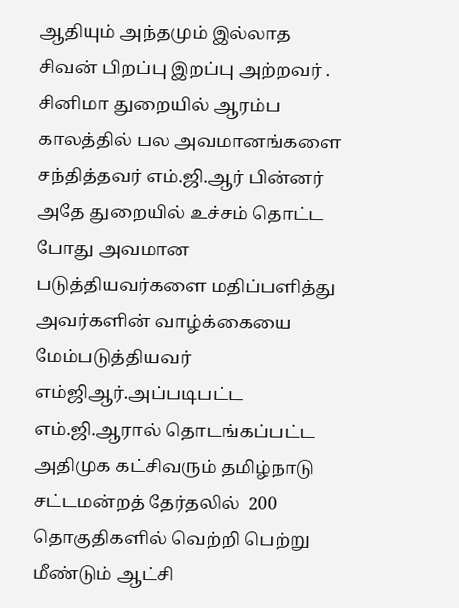ஆதியும் அந்தமும் இல்லாத சிவன் பிறப்பு இறப்பு அற்றவர் . சினிமா துறையில் ஆரம்ப காலத்தில் பல அவமானங்களை சந்தித்தவர் எம்.ஜி.ஆர் பின்னர் அதே துறையில் உச்சம் தொட்ட போது அவமான படுத்தியவர்களை மதிப்பளித்து அவர்களின் வாழ்க்கையை மேம்படுத்தியவர் எம்ஜிஆர்.அப்படிபட்ட எம்.ஜி.ஆரால் தொடங்கப்பட்ட அதிமுக கட்சிவரும் தமிழ்நாடு சட்டமன்றத் தேர்தலில்  200 தொகுதிகளில் வெற்றி பெற்று மீண்டும் ஆட்சி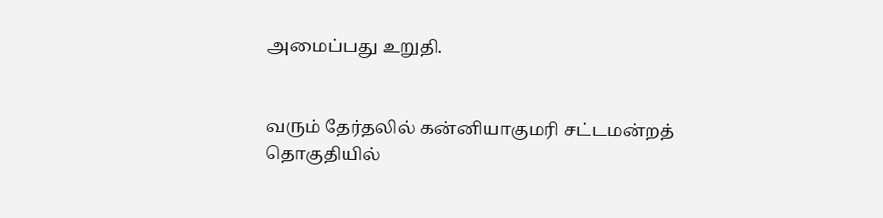அமைப்பது உறுதி.


வரும் தேர்தலில் கன்னியாகுமரி சட்டமன்றத் தொகுதியில்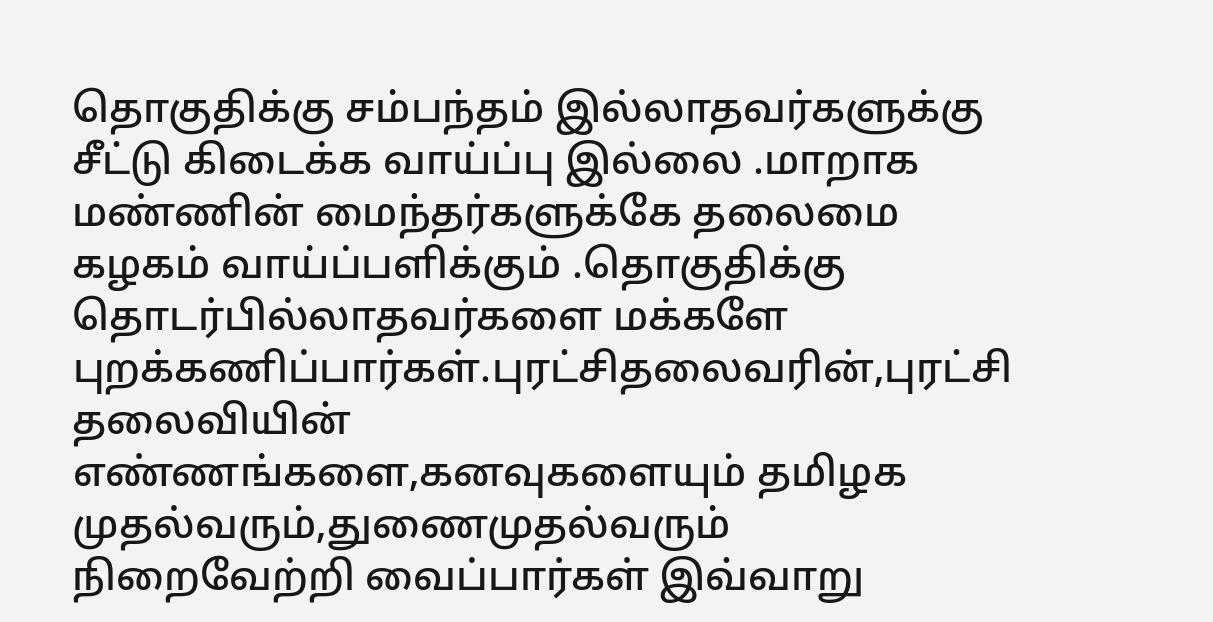தொகுதிக்கு சம்பந்தம் இல்லாதவர்களுக்கு சீட்டு கிடைக்க வாய்ப்பு இல்லை .மாறாக மண்ணின் மைந்தர்களுக்கே தலைமை கழகம் வாய்ப்பளிக்கும் .தொகுதிக்கு தொடர்பில்லாதவர்களை மக்களே புறக்கணிப்பார்கள்.புரட்சிதலைவரின்,புரட்சி தலைவியின் எண்ணங்களை,கனவுகளையும் தமிழக முதல்வரும்,துணைமுதல்வரும் நிறைவேற்றி வைப்பார்கள் இவ்வாறு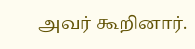அவர் கூறினார்.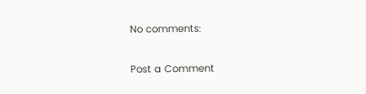No comments:

Post a Comment